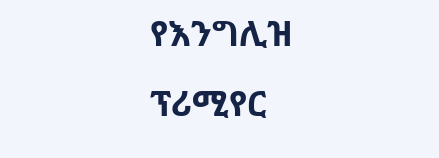የእንግሊዝ ፕሪሚየር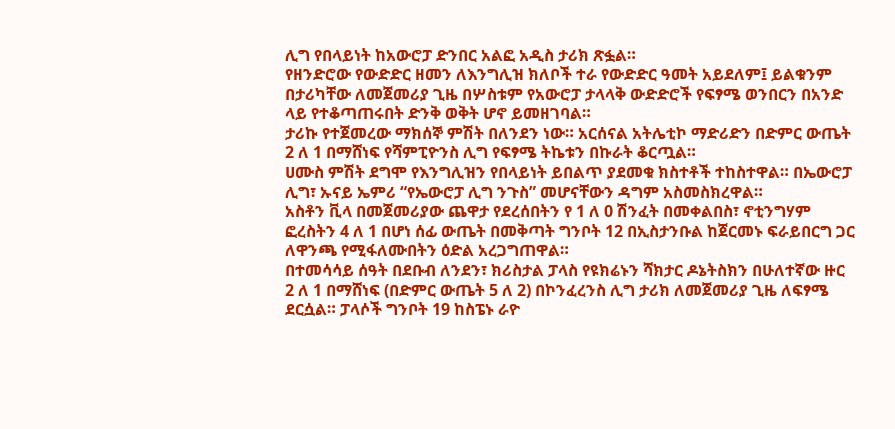ሊግ የበላይነት ከአውሮፓ ድንበር አልፎ አዲስ ታሪክ ጽፏል።
የዘንድሮው የውድድር ዘመን ለእንግሊዝ ክለቦች ተራ የውድድር ዓመት አይደለም፤ ይልቁንም በታሪካቸው ለመጀመሪያ ጊዜ በሦስቱም የአውሮፓ ታላላቅ ውድድሮች የፍፃሜ ወንበርን በአንድ ላይ የተቆጣጠሩበት ድንቅ ወቅት ሆኖ ይመዘገባል።
ታሪኩ የተጀመረው ማክሰኞ ምሽት በለንደን ነው። አርሰናል አትሌቲኮ ማድሪድን በድምር ውጤት 2 ለ 1 በማሸነፍ የሻምፒዮንስ ሊግ የፍፃሜ ትኬቱን በኩራት ቆርጧል።
ሀሙስ ምሽት ደግሞ የእንግሊዝን የበላይነት ይበልጥ ያደመቁ ክስተቶች ተከስተዋል። በኤውሮፓ ሊግ፣ ኡናይ ኤምሪ “የኤውሮፓ ሊግ ንጉስ” መሆናቸውን ዳግም አስመስክረዋል።
አስቶን ቪላ በመጀመሪያው ጨዋታ የደረሰበትን የ 1 ለ 0 ሽንፈት በመቀልበስ፣ ኖቲንግሃም ፎረስትን 4 ለ 1 በሆነ ሰፊ ውጤት በመቅጣት ግንቦት 12 በኢስታንቡል ከጀርመኑ ፍራይበርግ ጋር ለዋንጫ የሚፋለሙበትን ዕድል አረጋግጠዋል።
በተመሳሳይ ሰዓት በደቡብ ለንደን፣ ክሪስታል ፓላስ የዩክሬኑን ሻክታር ዶኔትስክን በሁለተኛው ዙር 2 ለ 1 በማሸነፍ (በድምር ውጤት 5 ለ 2) በኮንፈረንስ ሊግ ታሪክ ለመጀመሪያ ጊዜ ለፍፃሜ ደርሷል። ፓላሶች ግንቦት 19 ከስፔኑ ራዮ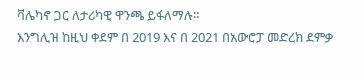ቫሌካኖ ጋር ለታሪካዊ ዋንጫ ይፋለማሉ።
እንግሊዝ ከዚህ ቀደም በ 2019 እና በ 2021 በአውሮፓ መድረክ ደምቃ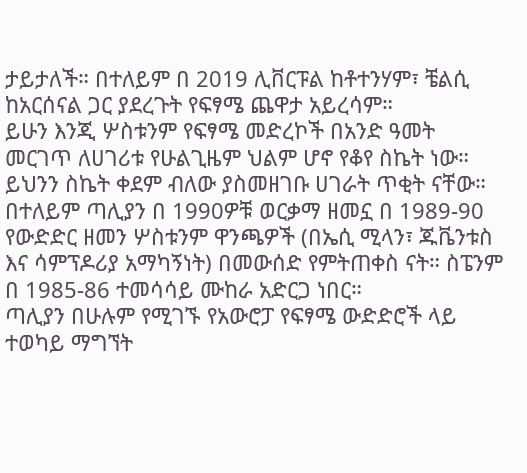ታይታለች። በተለይም በ 2019 ሊቨርፑል ከቶተንሃም፣ ቼልሲ ከአርሰናል ጋር ያደረጉት የፍፃሜ ጨዋታ አይረሳም።
ይሁን እንጂ ሦስቱንም የፍፃሜ መድረኮች በአንድ ዓመት መርገጥ ለሀገሪቱ የሁልጊዜም ህልም ሆኖ የቆየ ስኬት ነው።
ይህንን ስኬት ቀደም ብለው ያስመዘገቡ ሀገራት ጥቂት ናቸው። በተለይም ጣሊያን በ 1990ዎቹ ወርቃማ ዘመኗ በ 1989-90 የውድድር ዘመን ሦስቱንም ዋንጫዎች (በኤሲ ሚላን፣ ጁቬንቱስ እና ሳምፕዶሪያ አማካኝነት) በመውሰድ የምትጠቀስ ናት። ስፔንም በ 1985-86 ተመሳሳይ ሙከራ አድርጋ ነበር።
ጣሊያን በሁሉም የሚገኙ የአውሮፓ የፍፃሜ ውድድሮች ላይ ተወካይ ማግኘት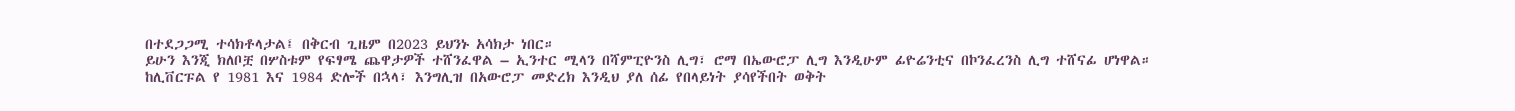በተደጋጋሚ ተሳክቶላታል፤ በቅርብ ጊዜም በ2023 ይህንኑ አሳክታ ነበር።
ይሁን እንጂ ክለቦቿ በሦስቱም የፍፃሜ ጨዋታዎች ተሸንፈዋል – ኢንተር ሚላን በሻምፒዮንስ ሊግ፣ ሮማ በኤውሮፓ ሊግ እንዲሁም ፊዮሬንቲና በኮንፈረንስ ሊግ ተሸናፊ ሆነዋል።
ከሊቨርፑል የ 1981 እና 1984 ድሎች በኋላ፣ እንግሊዝ በአውሮፓ መድረክ እንዲህ ያለ ሰፊ የበላይነት ያሳየችበት ወቅት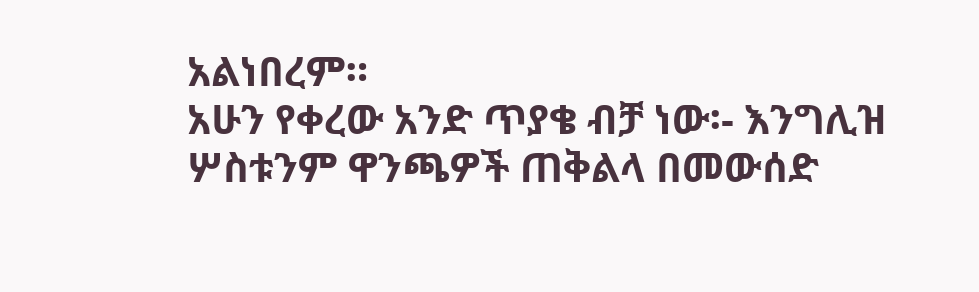አልነበረም።
አሁን የቀረው አንድ ጥያቄ ብቻ ነው፡- እንግሊዝ ሦስቱንም ዋንጫዎች ጠቅልላ በመውሰድ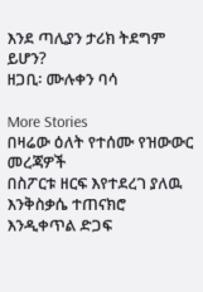እንደ ጣሊያን ታሪክ ትደግም ይሆን?
ዘጋቢ፡ ሙሉቀን ባሳ

More Stories
በዛሬው ዕለት የተሰሙ የዝውውር መረጃዎች
በስፖርቱ ዘርፍ እየተደረገ ያለዉ እንቅስቃሴ ተጠናክሮ እንዲቀጥል ድጋፍ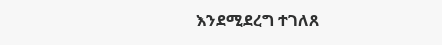እንደሚደረግ ተገለጸ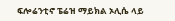ፍሎሬንቲኖ ፔሬዝ ማይክል ኦሊሴ ላይ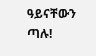ዓይናቸውን ጣሉ!